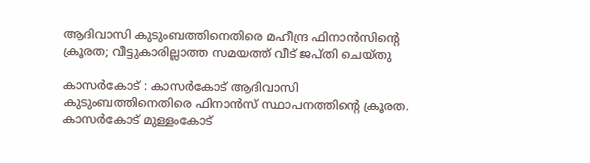ആദിവാസി കുടുംബത്തിനെതിരെ മഹീന്ദ്ര ഫിനാന്‍സിന്റെ ക്രൂരത; വീട്ടുകാരില്ലാത്ത സമയത്ത് വീട് ജപ്തി ചെയ്തു

കാസര്‍കോട് : കാസര്‍കോട് ആദിവാസി കുടുംബത്തിനെതിരെ ഫിനാന്‍സ് സ്ഥാപനത്തിന്റെ ക്രൂരത. കാസര്‍കോട് മുള്ളംകോട്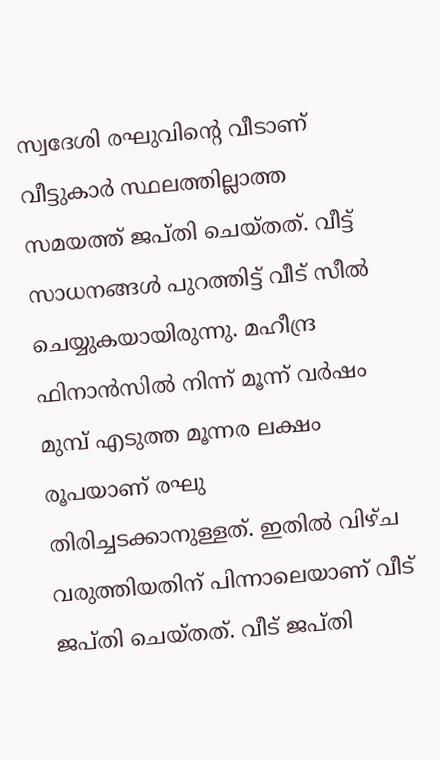സ്വദേശി രഘുവിന്റെ വീടാണ് വീട്ടുകാര്‍ സ്ഥലത്തില്ലാത്ത സമയത്ത് ജപ്തി ചെയ്തത്. വീട്ട് സാധനങ്ങള്‍ പുറത്തിട്ട് വീട് സീല്‍ ചെയ്യുകയായിരുന്നു. മഹീന്ദ്ര ഫിനാന്‍സില്‍ നിന്ന് മൂന്ന് വര്‍ഷം മുമ്പ് എടുത്ത മൂന്നര ലക്ഷം രൂപയാണ് രഘു തിരിച്ചടക്കാനുള്ളത്. ഇതില്‍ വിഴ്ച വരുത്തിയതിന് പിന്നാലെയാണ് വീട് ജപ്തി ചെയ്തത്. വീട് ജപ്തി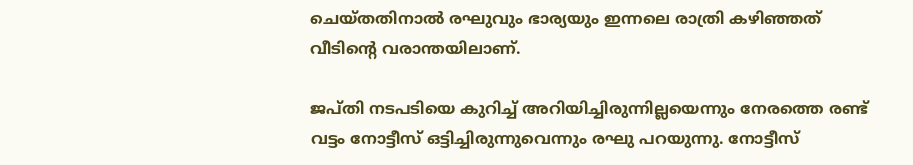ചെയ്തതിനാല്‍ രഘുവും ഭാര്യയും ഇന്നലെ രാത്രി കഴിഞ്ഞത് വീടിന്റെ വരാന്തയിലാണ്.

ജപ്തി നടപടിയെ കുറിച്ച് അറിയിച്ചിരുന്നില്ലയെന്നും നേരത്തെ രണ്ട് വട്ടം നോട്ടീസ് ഒട്ടിച്ചിരുന്നുവെന്നും രഘു പറയുന്നു. നോട്ടീസ്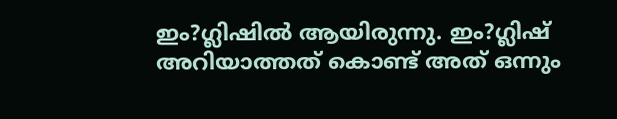ഇം?ഗ്ലിഷില്‍ ആയിരുന്നു. ഇം?ഗ്ലിഷ് അറിയാത്തത് കൊണ്ട് അത് ഒന്നും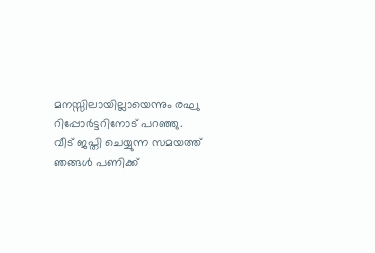മനസ്സിലായില്ലായെന്നും രഘു റിപ്പോര്‍ട്ടറിനോട് പറഞ്ഞു. വീട് ജപ്തി ചെയ്യുന്ന സമയത്ത് ഞങ്ങള്‍ പണിക്ക്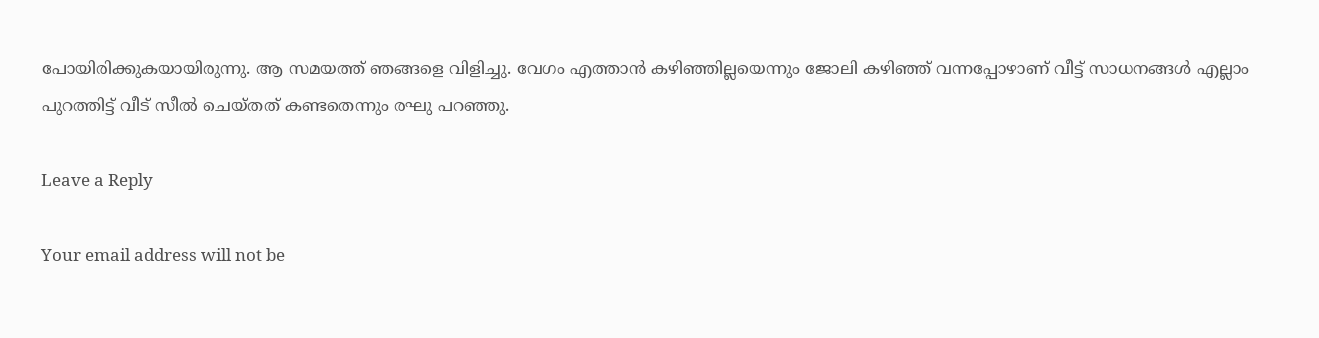പോയിരിക്കുകയായിരുന്നു. ആ സമയത്ത് ഞങ്ങളെ വിളിച്ചു. വേഗം എത്താന്‍ കഴിഞ്ഞില്ലയെന്നും ജോലി കഴിഞ്ഞ് വന്നപ്പോഴാണ് വീട്ട് സാധനങ്ങള്‍ എല്ലാം പുറത്തിട്ട് വീട് സീല്‍ ചെയ്തത് കണ്ടതെന്നും രഘു പറഞ്ഞു.

Leave a Reply

Your email address will not be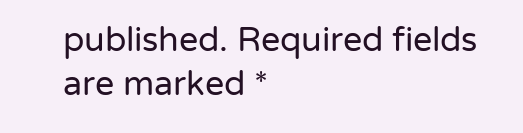published. Required fields are marked *